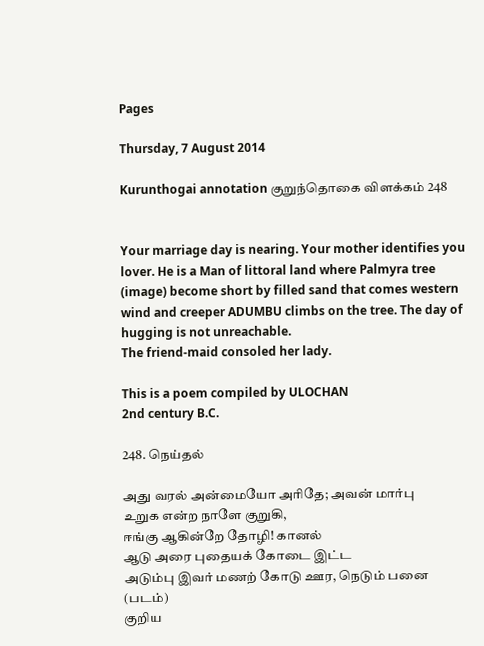Pages

Thursday, 7 August 2014

Kurunthogai annotation குறுந்தொகை விளக்கம் 248


Your marriage day is nearing. Your mother identifies you lover. He is a Man of littoral land where Palmyra tree (image) become short by filled sand that comes western wind and creeper ADUMBU climbs on the tree. The day of hugging is not unreachable.
The friend-maid consoled her lady.

This is a poem compiled by ULOCHAN
2nd century B.C.

248. நெய்தல்

அது வரல் அன்மையோ அரிதே; அவன் மார்பு
உறுக என்ற நாளே குறுகி,
ஈங்கு ஆகின்றே தோழி! கானல்
ஆடு அரை புதையக் கோடை இட்ட
அடும்பு இவர் மணற் கோடு ஊர, நெடும் பனை (படம்)
குறிய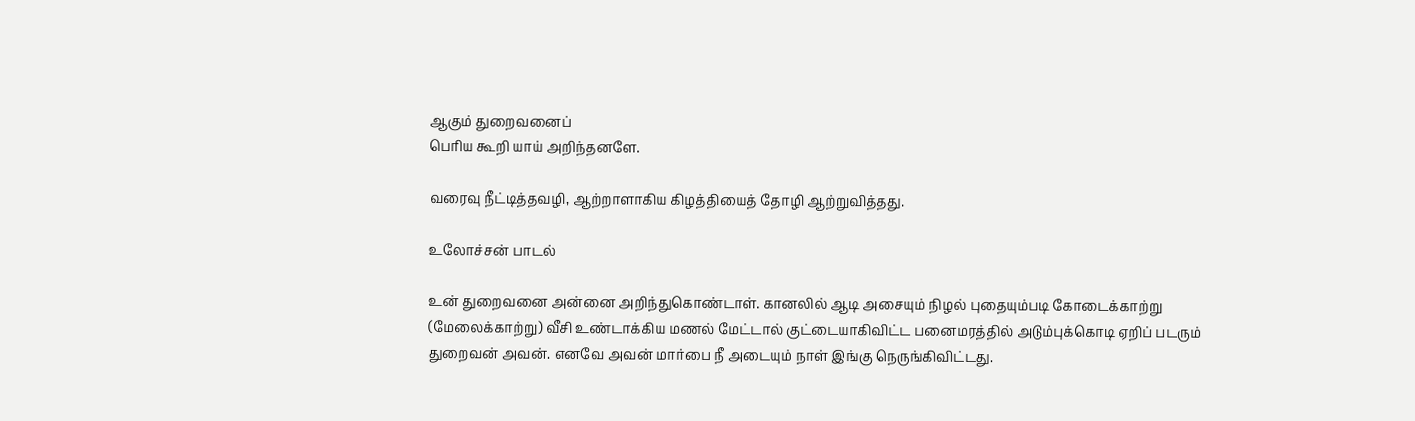ஆகும் துறைவனைப்
பெரிய கூறி யாய் அறிந்தனளே.

வரைவு நீட்டித்தவழி, ஆற்றாளாகிய கிழத்தியைத் தோழி ஆற்றுவித்தது.

உலோச்சன் பாடல்

உன் துறைவனை அன்னை அறிந்துகொண்டாள். கானலில் ஆடி அசையும் நிழல் புதையும்படி கோடைக்காற்று (மேலைக்காற்று) வீசி உண்டாக்கிய மணல் மேட்டால் குட்டையாகிவிட்ட பனைமரத்தில் அடும்புக்கொடி ஏறிப் படரும் துறைவன் அவன். எனவே அவன் மார்பை நீ அடையும் நாள் இங்கு நெருங்கிவிட்டது.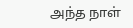அந்த நாள்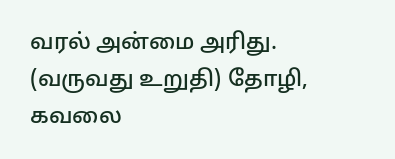வரல் அன்மை அரிது. (வருவது உறுதி) தோழி, கவலை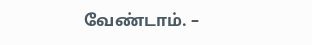வேண்டாம். –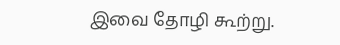இவை தோழி கூற்று.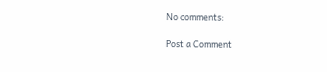No comments:

Post a Comment